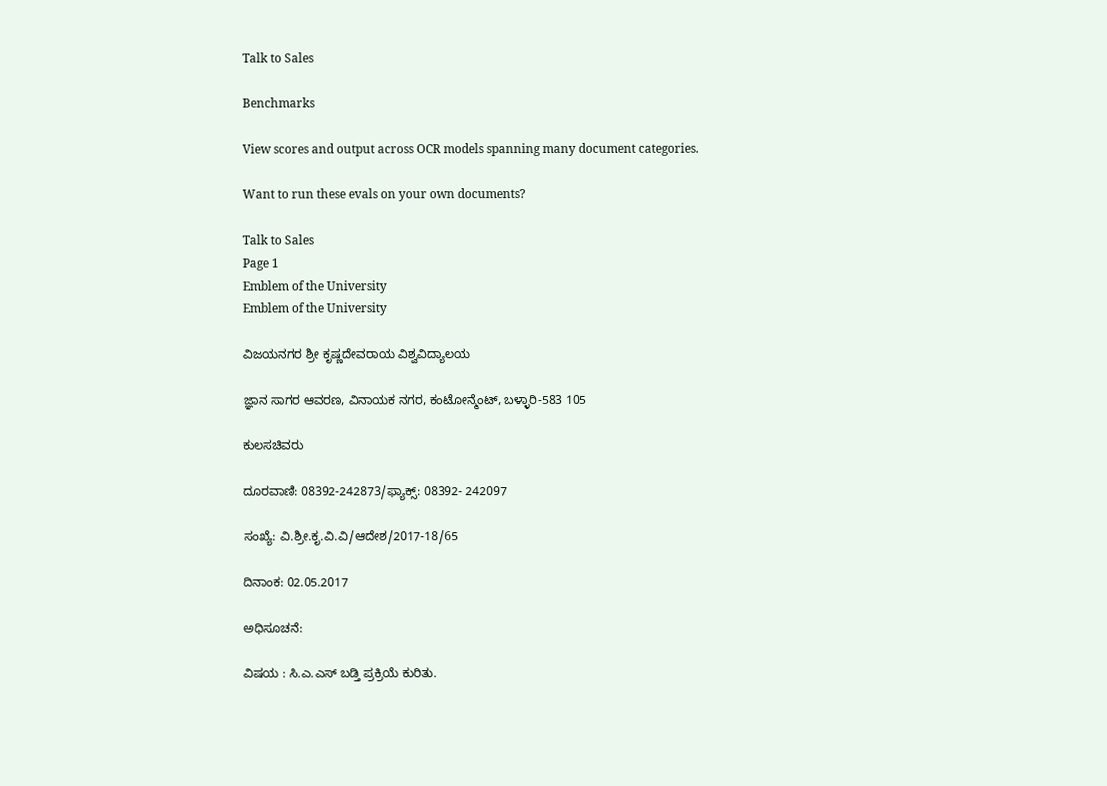Talk to Sales

Benchmarks

View scores and output across OCR models spanning many document categories.

Want to run these evals on your own documents?

Talk to Sales
Page 1
Emblem of the University
Emblem of the University

ವಿಜಯನಗರ ಶ್ರೀ ಕೃಷ್ಣದೇವರಾಯ ವಿಶ್ವವಿದ್ಯಾಲಯ

ಜ್ಞಾನ ಸಾಗರ ಆವರಣ, ವಿನಾಯಕ ನಗರ, ಕಂಟೋನ್ಮೆಂಟ್, ಬಳ್ಳಾರಿ-583 105

ಕುಲಸಚಿವರು

ದೂರವಾಣಿ: 08392-242873/ಫ್ಯಾಕ್ಸ್: 08392- 242097

ಸಂಖ್ಯೆ: ವಿ.ಶ್ರೀ.ಕೃ.ವಿ.ವಿ/ಆದೇಶ/2017-18/65

ದಿನಾಂಕ: 02.05.2017

ಅಧಿಸೂಚನೆ:

ವಿಷಯ : ಸಿ.ಎ.ಎಸ್ ಬಡ್ತಿ ಪ್ರಕ್ರಿಯೆ ಕುರಿತು.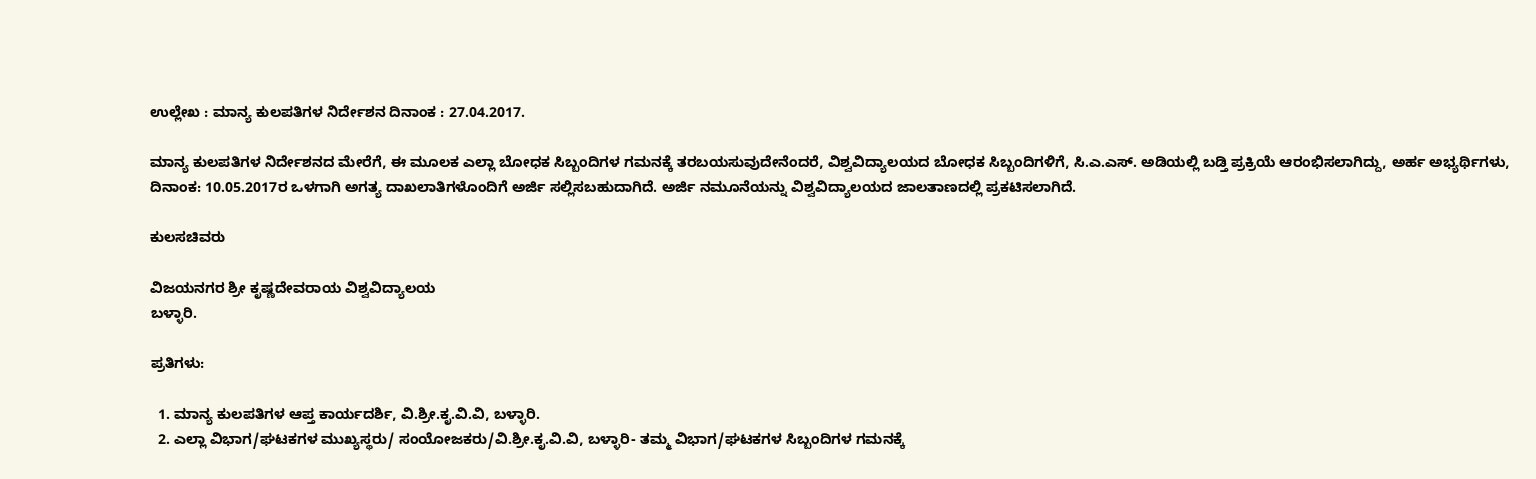ಉಲ್ಲೇಖ : ಮಾನ್ಯ ಕುಲಪತಿಗಳ ನಿರ್ದೇಶನ ದಿನಾಂಕ : 27.04.2017.

ಮಾನ್ಯ ಕುಲಪತಿಗಳ ನಿರ್ದೇಶನದ ಮೇರೆಗೆ, ಈ ಮೂಲಕ ಎಲ್ಲಾ ಬೋಧಕ ಸಿಬ್ಬಂದಿಗಳ ಗಮನಕ್ಕೆ ತರಬಯಸುವುದೇನೆಂದರೆ, ವಿಶ್ವವಿದ್ಯಾಲಯದ ಬೋಧಕ ಸಿಬ್ಬಂದಿಗಳಿಗೆ, ಸಿ.ಎ.ಎಸ್. ಅಡಿಯಲ್ಲಿ ಬಡ್ತಿ ಪ್ರಕ್ರಿಯೆ ಆರಂಭಿಸಲಾಗಿದ್ದು, ಅರ್ಹ ಅಭ್ಯರ್ಥಿಗಳು, ದಿನಾಂಕ: 10.05.2017ರ ಒಳಗಾಗಿ ಅಗತ್ಯ ದಾಖಲಾತಿಗಳೊಂದಿಗೆ ಅರ್ಜಿ ಸಲ್ಲಿಸಬಹುದಾಗಿದೆ. ಅರ್ಜಿ ನಮೂನೆಯನ್ನು ವಿಶ್ವವಿದ್ಯಾಲಯದ ಜಾಲತಾಣದಲ್ಲಿ ಪ್ರಕಟಿಸಲಾಗಿದೆ.

ಕುಲಸಚಿವರು

ವಿಜಯನಗರ ಶ್ರೀ ಕೃಷ್ಣದೇವರಾಯ ವಿಶ್ವವಿದ್ಯಾಲಯ
ಬಳ್ಳಾರಿ.

ಪ್ರತಿಗಳು:

  1. ಮಾನ್ಯ ಕುಲಪತಿಗಳ ಆಪ್ತ ಕಾರ್ಯದರ್ಶಿ, ವಿ.ಶ್ರೀ.ಕೃ.ವಿ.ವಿ, ಬಳ್ಳಾರಿ.
  2. ಎಲ್ಲಾ ವಿಭಾಗ/ಘಟಕಗಳ ಮುಖ್ಯಸ್ಥರು/ ಸಂಯೋಜಕರು/ವಿ.ಶ್ರೀ.ಕೃ.ವಿ.ವಿ, ಬಳ್ಳಾರಿ- ತಮ್ಮ ವಿಭಾಗ/ಘಟಕಗಳ ಸಿಬ್ಬಂದಿಗಳ ಗಮನಕ್ಕೆ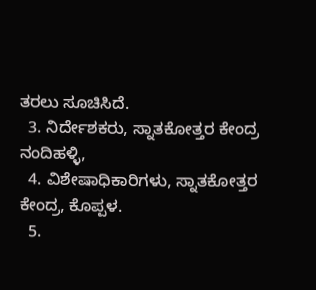ತರಲು ಸೂಚಿಸಿದೆ.
  3. ನಿರ್ದೇಶಕರು, ಸ್ನಾತಕೋತ್ತರ ಕೇಂದ್ರ ನಂದಿಹಳ್ಳಿ,
  4. ವಿಶೇಷಾಧಿಕಾರಿಗಳು, ಸ್ನಾತಕೋತ್ತರ ಕೇಂದ್ರ, ಕೊಪ್ಪಳ.
  5.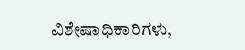ವಿಶೇಷಾಧಿಕಾರಿಗಳು,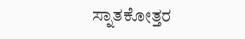ಸ್ನಾತಕೋತ್ತರ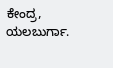ಕೇಂದ್ರ, ಯಲಬುರ್ಗಾ.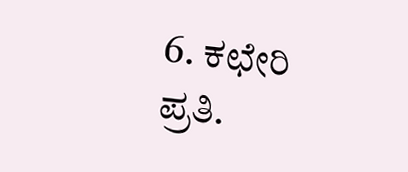6. ಕಛೇರಿ ಪ್ರತಿ.